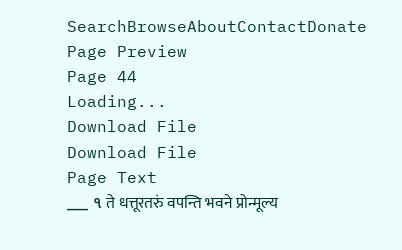SearchBrowseAboutContactDonate
Page Preview
Page 44
Loading...
Download File
Download File
Page Text
___ ૧ ते धत्तूरतरुं वपन्ति भवने प्रोन्मूल्य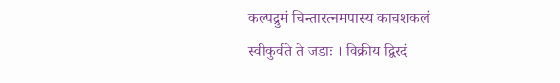कल्पद्रुमं चिन्तारत्नमपास्य काचशकलं स्वीकुर्वते ते जडाः । विक्रीय द्विरदं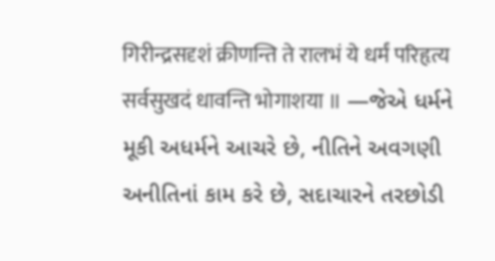गिरीन्द्रसदृशं क्रीणन्ति ते रालभं ये धर्मं परिहृत्य सर्वसुखदं धावन्ति भोगाशया ॥ —જેએ ધર્મને મૂકી અધર્મને આચરે છે, નીતિને અવગણી અનીતિનાં કામ કરે છે, સદાચારને તરછોડી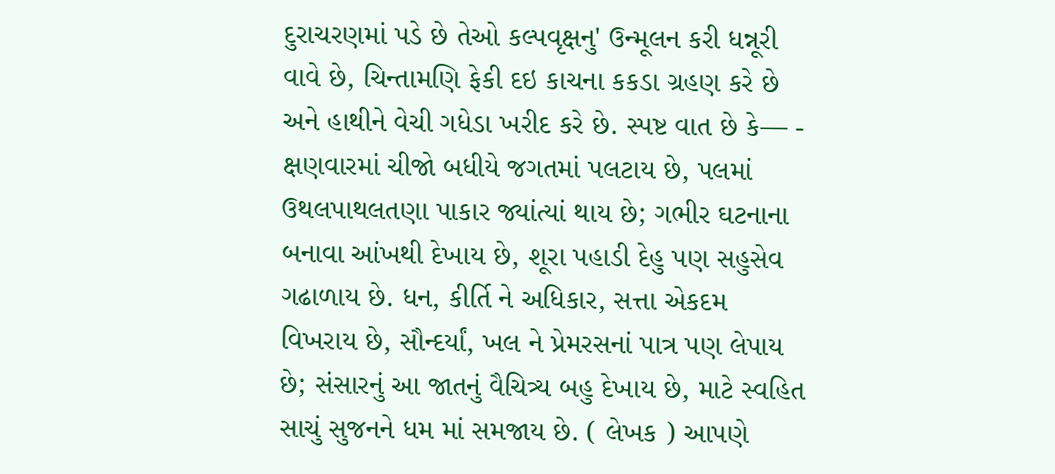દુરાચરણમાં પડે છે તેઓ કલ્પવૃક્ષનુ' ઉન્મૂલન કરી ધન્નૂરી વાવે છે, ચિન્તામણિ ફેકી દઇ કાચના કકડા ગ્રહણ કરે છે અને હાથીને વેચી ગધેડા ખરીદ કરે છે. સ્પષ્ટ વાત છે કે— - ક્ષણવારમાં ચીજો બધીયે જગતમાં પલટાય છે, પલમાં ઉથલપાથલતણા પાકાર જ્યાંત્યાં થાય છે; ગભીર ઘટનાના બનાવા આંખથી દેખાય છે, શૂરા પહાડી દેહુ પણ સહુસેવ ગઢાળાય છે. ધન, કીર્તિ ને અધિકાર, સત્તા એકદમ વિખરાય છે, સૌન્દર્યાં, ખલ ને પ્રેમરસનાં પાત્ર પણ લેપાય છે; સંસારનું આ જાતનું વૈચિત્ર્ય બહુ દેખાય છે, માટે સ્વહિત સાચું સુજનને ધમ માં સમજાય છે. ( લેખક ) આપણે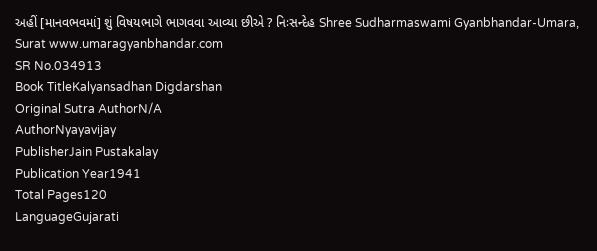અહીં [માનવભવમાં] શું વિષયભાગે ભાગવવા આવ્યા છીએ ? નિઃસન્દેહ Shree Sudharmaswami Gyanbhandar-Umara, Surat www.umaragyanbhandar.com
SR No.034913
Book TitleKalyansadhan Digdarshan
Original Sutra AuthorN/A
AuthorNyayavijay
PublisherJain Pustakalay
Publication Year1941
Total Pages120
LanguageGujarati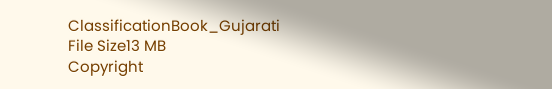ClassificationBook_Gujarati
File Size13 MB
Copyright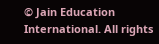© Jain Education International. All rights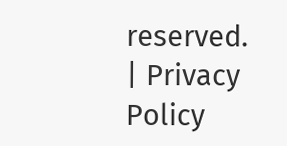reserved. | Privacy Policy